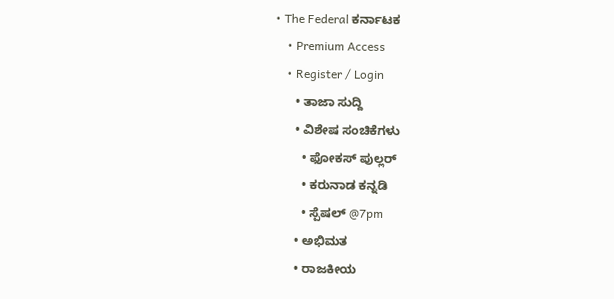• The Federal ಕರ್ನಾಟಕ
    • Premium Access
    • Register / Login
      • ತಾಜಾ ಸುದ್ದಿ
      • ವಿಶೇಷ ಸಂಚಿಕೆಗಳು
        • ಫೋಕಸ್‌ ಪುಲ್ಲರ್‌
        • ಕರುನಾಡ ಕನ್ನಡಿ
        • ಸ್ಪೆಷಲ್‌ @7pm
      • ಅಭಿಮತ
      • ರಾಜಕೀಯ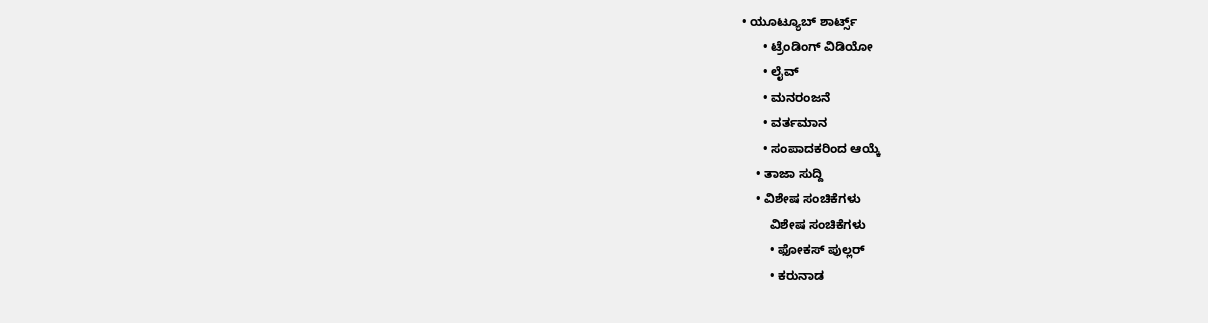• ಯೂಟ್ಯೂಬ್‌ ಶಾರ್ಟ್ಸ್‌
      • ಟ್ರೆಂಡಿಂಗ್‌ ವಿಡಿಯೋ
      • ಲೈವ್‌
      • ಮನರಂಜನೆ
      • ವರ್ತಮಾನ
      • ಸಂಪಾದಕರಿಂದ ಆಯ್ಕೆ
    • ತಾಜಾ ಸುದ್ದಿ
    • ವಿಶೇಷ ಸಂಚಿಕೆಗಳು
        ವಿಶೇಷ ಸಂಚಿಕೆಗಳು
        • ಫೋಕಸ್‌ ಪುಲ್ಲರ್‌
        • ಕರುನಾಡ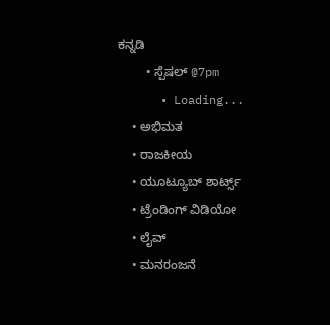ಕನ್ನಡಿ
        • ಸ್ಪೆಷಲ್‌ @7pm
      • Loading...
    • ಅಭಿಮತ
    • ರಾಜಕೀಯ
    • ಯೂಟ್ಯೂಬ್‌ ಶಾರ್ಟ್ಸ್‌
    • ಟ್ರೆಂಡಿಂಗ್‌ ವಿಡಿಯೋ
    • ಲೈವ್‌
    • ಮನರಂಜನೆ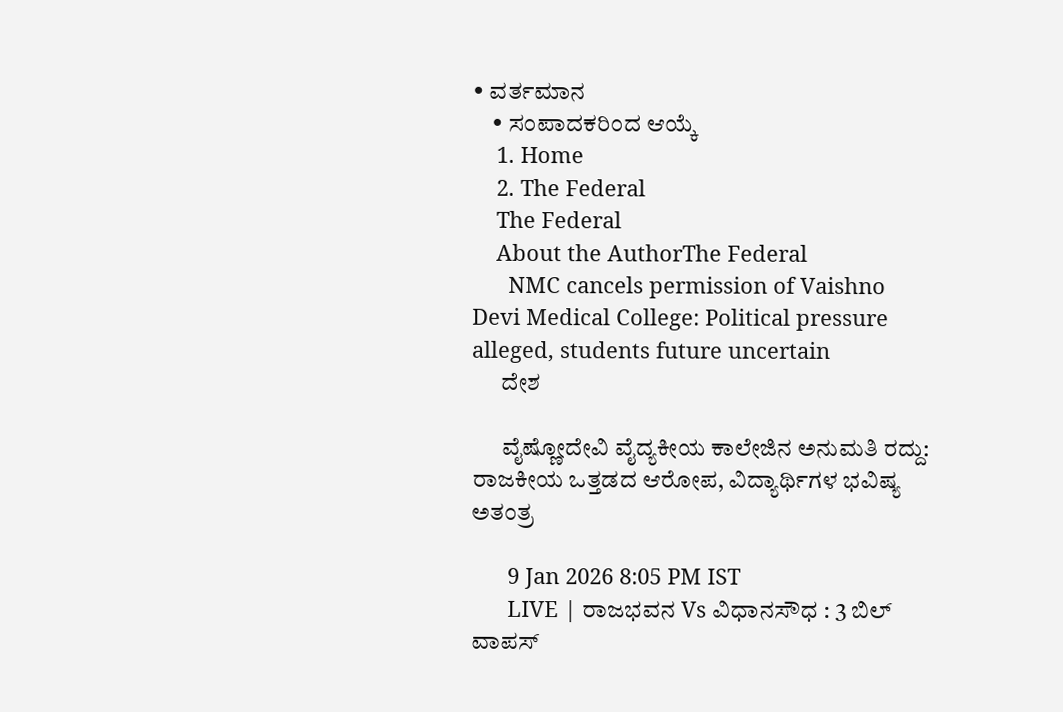• ವರ್ತಮಾನ
    • ಸಂಪಾದಕರಿಂದ ಆಯ್ಕೆ
    1. Home
    2. The Federal
    The Federal
    About the AuthorThe Federal
      NMC cancels permission of Vaishno Devi Medical College: Political pressure alleged, students future uncertain
      ದೇಶ

      ವೈಷ್ಣೋದೇವಿ ವೈದ್ಯಕೀಯ ಕಾಲೇಜಿನ ಅನುಮತಿ ರದ್ದು: ರಾಜಕೀಯ ಒತ್ತಡದ ಆರೋಪ, ವಿದ್ಯಾರ್ಥಿಗಳ ಭವಿಷ್ಯ ಅತಂತ್ರ

      9 Jan 2026 8:05 PM IST
      LIVE | ರಾಜಭವನ Vs ವಿಧಾನಸೌಧ : 3 ಬಿಲ್ ವಾಪಸ್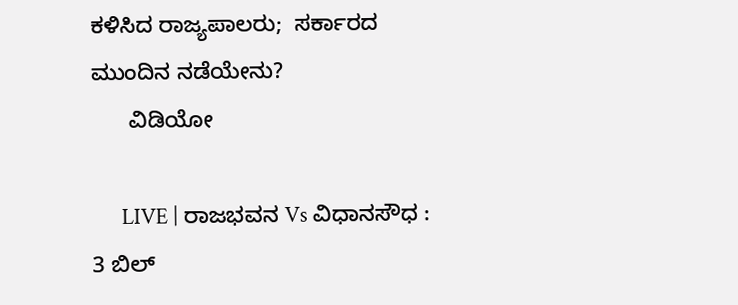ಕಳಿಸಿದ ರಾಜ್ಯಪಾಲರು;  ಸರ್ಕಾರದ ಮುಂದಿನ ನಡೆಯೇನು?
      ವಿಡಿಯೋ

      LIVE | ರಾಜಭವನ Vs ವಿಧಾನಸೌಧ : 3 ಬಿಲ್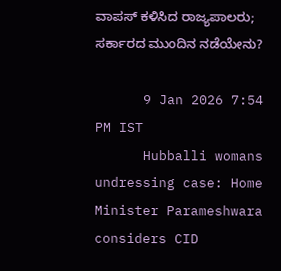ವಾಪಸ್ ಕಳಿಸಿದ ರಾಜ್ಯಪಾಲರು; ಸರ್ಕಾರದ ಮುಂದಿನ ನಡೆಯೇನು?

      9 Jan 2026 7:54 PM IST
      Hubballi womans undressing case: Home Minister Parameshwara considers CID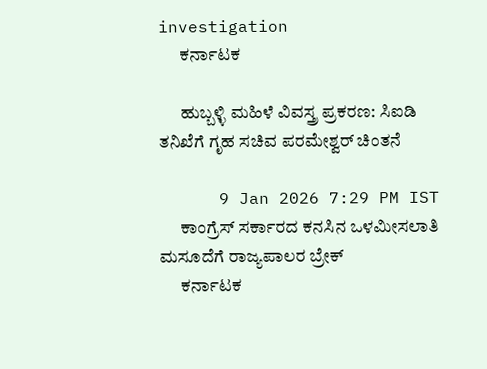investigation
      ಕರ್ನಾಟಕ

      ಹುಬ್ಬಳ್ಳಿ ಮಹಿಳೆ ವಿವಸ್ತ್ರ ಪ್ರಕರಣ: ಸಿಐಡಿ ತನಿಖೆಗೆ ಗೃಹ ಸಚಿವ ಪರಮೇಶ್ವರ್ ಚಿಂತನೆ

      9 Jan 2026 7:29 PM IST
      ಕಾಂಗ್ರೆಸ್ ಸರ್ಕಾರದ ಕನಸಿನ ಒಳಮೀಸಲಾತಿ ಮಸೂದೆಗೆ ರಾಜ್ಯಪಾಲರ ಬ್ರೇಕ್
      ಕರ್ನಾಟಕ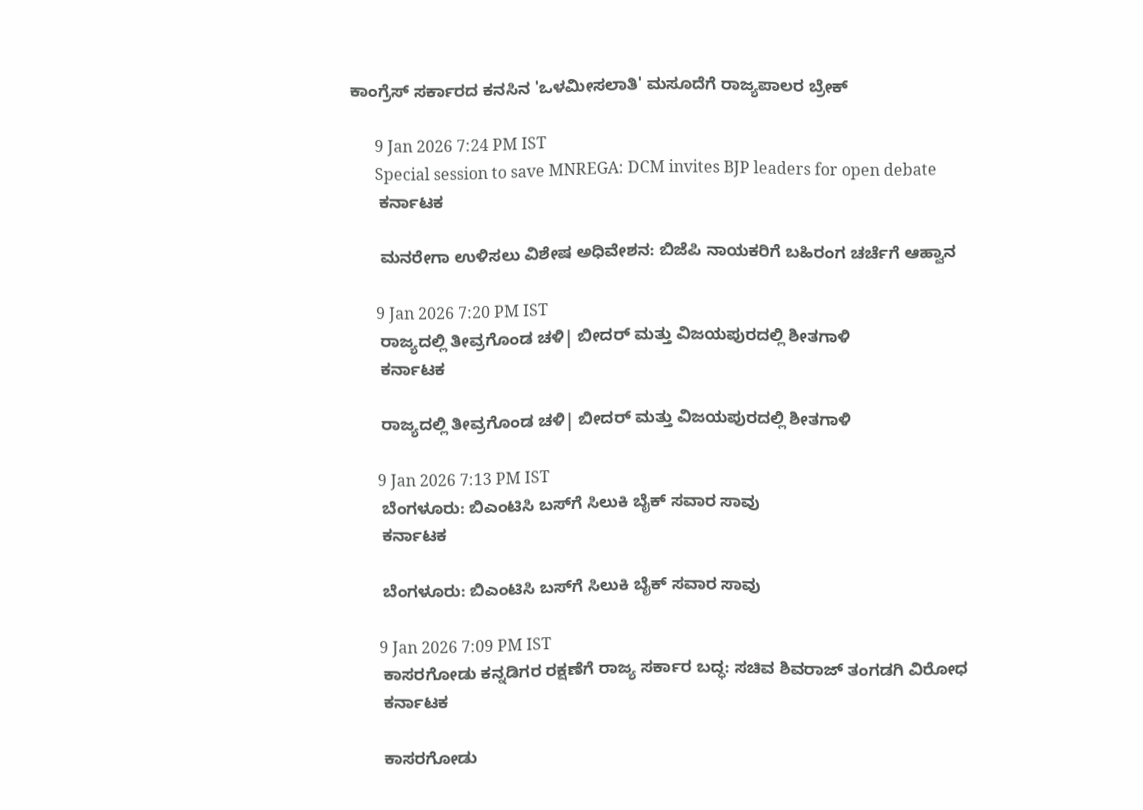ಕಾಂಗ್ರೆಸ್ ಸರ್ಕಾರದ ಕನಸಿನ 'ಒಳಮೀಸಲಾತಿ' ಮಸೂದೆಗೆ ರಾಜ್ಯಪಾಲರ ಬ್ರೇಕ್

      9 Jan 2026 7:24 PM IST
      Special session to save MNREGA: DCM invites BJP leaders for open debate
      ಕರ್ನಾಟಕ

      ಮನರೇಗಾ ಉಳಿಸಲು ವಿಶೇಷ ಅಧಿವೇಶನ: ಬಿಜೆಪಿ ನಾಯಕರಿಗೆ ಬಹಿರಂಗ ಚರ್ಚೆಗೆ ಆಹ್ವಾನ

      9 Jan 2026 7:20 PM IST
      ರಾಜ್ಯದಲ್ಲಿ ತೀವ್ರಗೊಂಡ ಚಳಿ| ಬೀದರ್ ಮತ್ತು ವಿಜಯಪುರದಲ್ಲಿ ಶೀತಗಾಳಿ
      ಕರ್ನಾಟಕ

      ರಾಜ್ಯದಲ್ಲಿ ತೀವ್ರಗೊಂಡ ಚಳಿ| ಬೀದರ್ ಮತ್ತು ವಿಜಯಪುರದಲ್ಲಿ ಶೀತಗಾಳಿ

      9 Jan 2026 7:13 PM IST
      ಬೆಂಗಳೂರು: ಬಿಎಂಟಿಸಿ ಬಸ್‌ಗೆ ಸಿಲುಕಿ ಬೈಕ್ ಸವಾರ ಸಾವು
      ಕರ್ನಾಟಕ

      ಬೆಂಗಳೂರು: ಬಿಎಂಟಿಸಿ ಬಸ್‌ಗೆ ಸಿಲುಕಿ ಬೈಕ್ ಸವಾರ ಸಾವು

      9 Jan 2026 7:09 PM IST
      ಕಾಸರಗೋಡು ಕನ್ನಡಿಗರ ರಕ್ಷಣೆಗೆ ರಾಜ್ಯ ಸರ್ಕಾರ ಬದ್ಧ: ಸಚಿವ ಶಿವರಾಜ್ ತಂಗಡಗಿ ವಿರೋಧ
      ಕರ್ನಾಟಕ

      ಕಾಸರಗೋಡು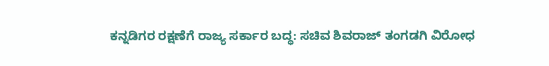ಕನ್ನಡಿಗರ ರಕ್ಷಣೆಗೆ ರಾಜ್ಯ ಸರ್ಕಾರ ಬದ್ಧ: ಸಚಿವ ಶಿವರಾಜ್ ತಂಗಡಗಿ ವಿರೋಧ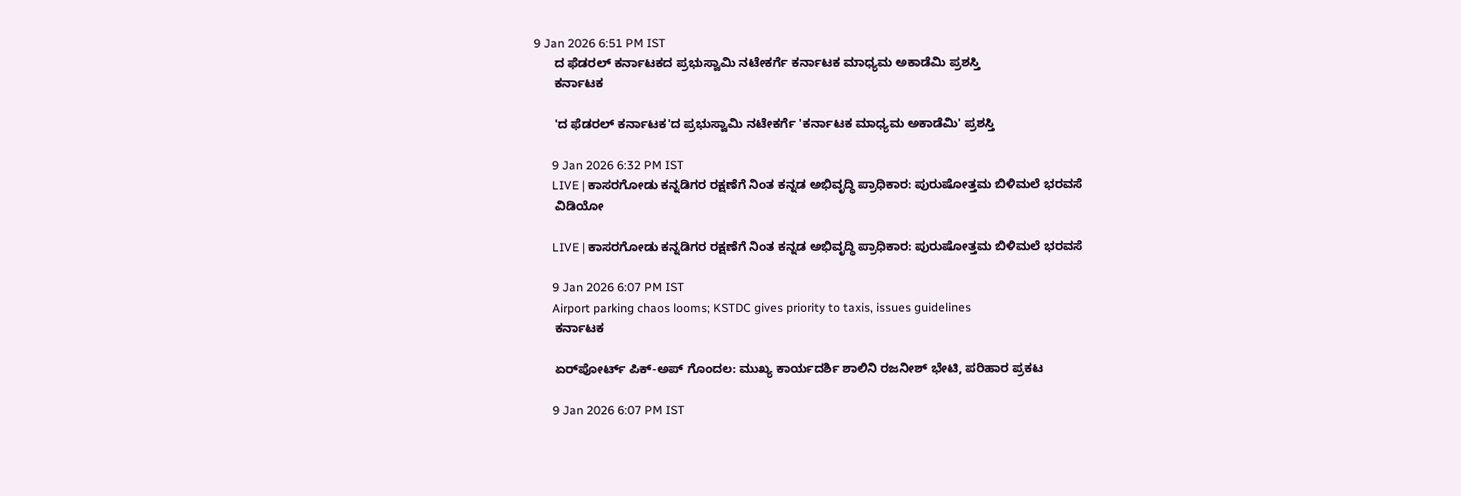9 Jan 2026 6:51 PM IST
      ದ ಫೆಡರಲ್ ಕರ್ನಾಟಕದ ಪ್ರಭುಸ್ವಾಮಿ ನಟೇಕರ್ಗೆ ಕರ್ನಾಟಕ ಮಾಧ್ಯಮ ಅಕಾಡೆಮಿ ಪ್ರಶಸ್ತಿ
      ಕರ್ನಾಟಕ

      'ದ ಫೆಡರಲ್ ಕರ್ನಾಟಕ'ದ ಪ್ರಭುಸ್ವಾಮಿ ನಟೇಕರ್ಗೆ 'ಕರ್ನಾಟಕ ಮಾಧ್ಯಮ ಅಕಾಡೆಮಿ' ಪ್ರಶಸ್ತಿ

      9 Jan 2026 6:32 PM IST
      LIVE | ಕಾಸರಗೋಡು ಕನ್ನಡಿಗರ ರಕ್ಷಣೆಗೆ ನಿಂತ ಕನ್ನಡ ಅಭಿವೃದ್ಧಿ ಪ್ರಾಧಿಕಾರ: ಪುರುಷೋತ್ತಮ ಬಿಳಿಮಲೆ ಭರವಸೆ
      ವಿಡಿಯೋ

      LIVE | ಕಾಸರಗೋಡು ಕನ್ನಡಿಗರ ರಕ್ಷಣೆಗೆ ನಿಂತ ಕನ್ನಡ ಅಭಿವೃದ್ಧಿ ಪ್ರಾಧಿಕಾರ: ಪುರುಷೋತ್ತಮ ಬಿಳಿಮಲೆ ಭರವಸೆ

      9 Jan 2026 6:07 PM IST
      Airport parking chaos looms; KSTDC gives priority to taxis, issues guidelines
      ಕರ್ನಾಟಕ

      ಏರ್‌ಪೋರ್ಟ್ ಪಿಕ್-ಅಪ್ ಗೊಂದಲ: ಮುಖ್ಯ ಕಾರ್ಯದರ್ಶಿ ಶಾಲಿನಿ ರಜನೀಶ್ ಭೇಟಿ, ಪರಿಹಾರ ಪ್ರಕಟ

      9 Jan 2026 6:07 PM IST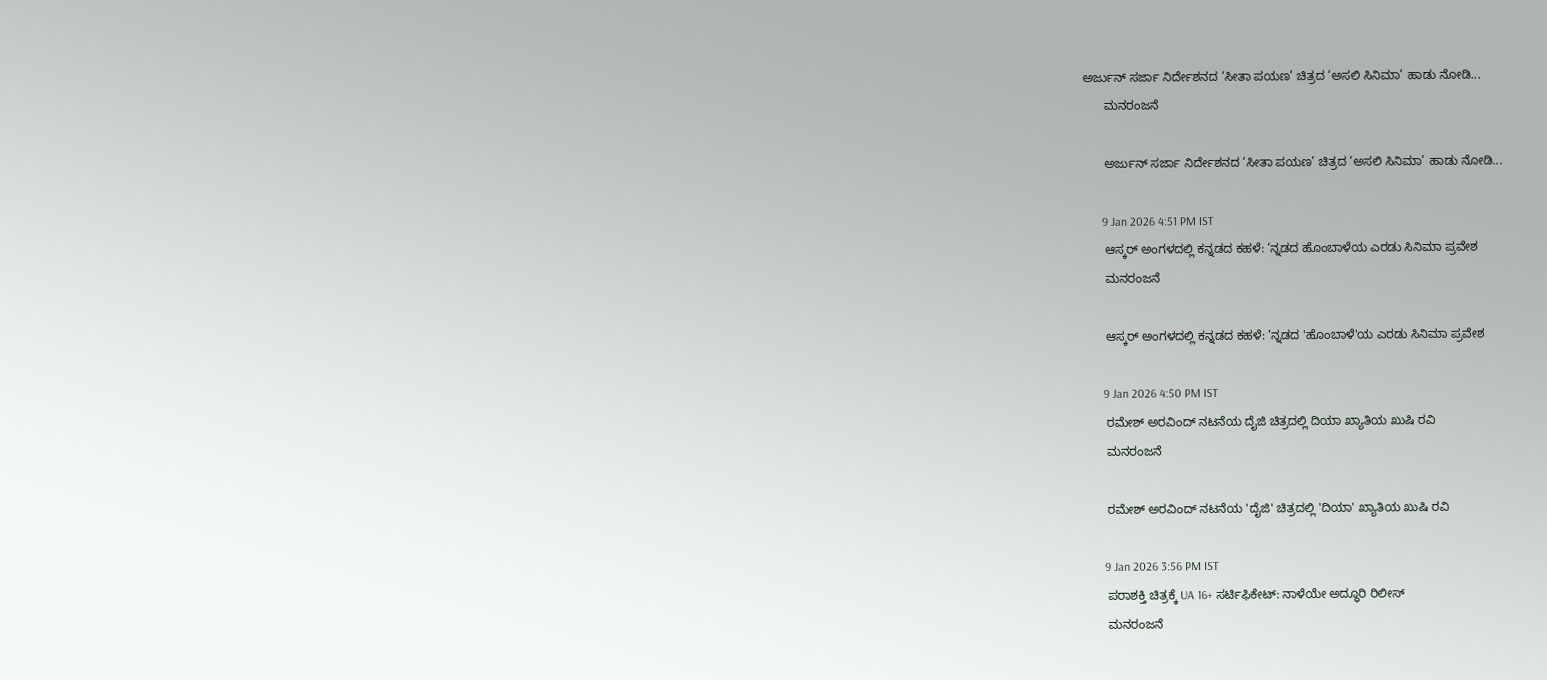ಅರ್ಜುನ್ ಸರ್ಜಾ ನಿರ್ದೇಶನದ ‘ಸೀತಾ ಪಯಣ’ ಚಿತ್ರದ ‘ಅಸಲಿ ಸಿನಿಮಾ’ ಹಾಡು ನೋಡಿ...
      ಮನರಂಜನೆ

      ಅರ್ಜುನ್ ಸರ್ಜಾ ನಿರ್ದೇಶನದ ‘ಸೀತಾ ಪಯಣ’ ಚಿತ್ರದ ‘ಅಸಲಿ ಸಿನಿಮಾ’ ಹಾಡು ನೋಡಿ...

      9 Jan 2026 4:51 PM IST
      ಆಸ್ಕರ್‌ ಅಂಗಳದಲ್ಲಿ ಕನ್ನಡದ ಕಹಳೆ: ‘ನ್ನಡದ ಹೊಂಬಾಳೆಯ ಎರಡು ಸಿನಿಮಾ ಪ್ರವೇಶ
      ಮನರಂಜನೆ

      ಆಸ್ಕರ್‌ ಅಂಗಳದಲ್ಲಿ ಕನ್ನಡದ ಕಹಳೆ: ‘ನ್ನಡದ 'ಹೊಂಬಾಳೆ'ಯ ಎರಡು ಸಿನಿಮಾ ಪ್ರವೇಶ

      9 Jan 2026 4:50 PM IST
      ರಮೇಶ್ ಅರವಿಂದ್ ನಟನೆಯ ದೈಜಿ ಚಿತ್ರದಲ್ಲಿ ದಿಯಾ ಖ್ಯಾತಿಯ ಖುಷಿ ರವಿ
      ಮನರಂಜನೆ

      ರಮೇಶ್ ಅರವಿಂದ್ ನಟನೆಯ 'ದೈಜಿ' ಚಿತ್ರದಲ್ಲಿ 'ದಿಯಾ' ಖ್ಯಾತಿಯ ಖುಷಿ ರವಿ

      9 Jan 2026 3:56 PM IST
      ಪರಾಶಕ್ತಿ ಚಿತ್ರಕ್ಕೆ UA 16+ ಸರ್ಟಿಫಿಕೇಟ್‌: ನಾಳೆಯೇ ಅದ್ಧೂರಿ ರಿಲೀಸ್‌
      ಮನರಂಜನೆ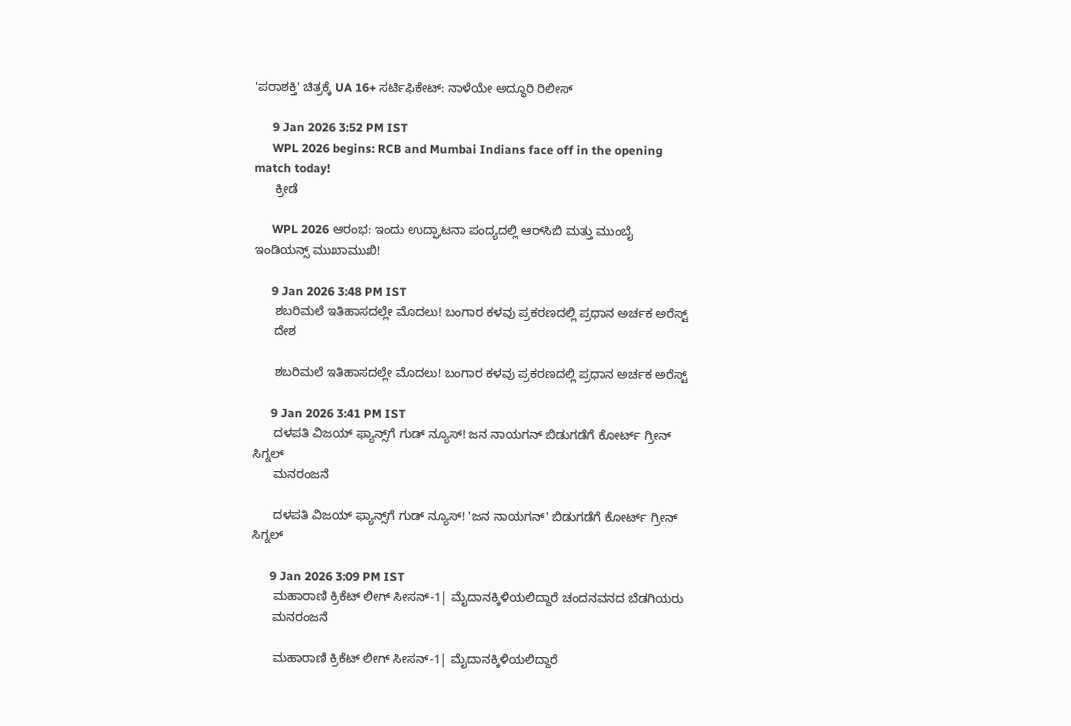'ಪರಾಶಕ್ತಿ' ಚಿತ್ರಕ್ಕೆ UA 16+ ಸರ್ಟಿಫಿಕೇಟ್‌: ನಾಳೆಯೇ ಅದ್ಧೂರಿ ರಿಲೀಸ್‌

      9 Jan 2026 3:52 PM IST
      WPL 2026 begins: RCB and Mumbai Indians face off in the opening match today!
      ಕ್ರೀಡೆ

      WPL 2026 ಆರಂಭ: ಇಂದು ಉದ್ಘಾಟನಾ ಪಂದ್ಯದಲ್ಲಿ ಆರ್‌ಸಿಬಿ ಮತ್ತು ಮುಂಬೈ ಇಂಡಿಯನ್ಸ್ ಮುಖಾಮುಖಿ!

      9 Jan 2026 3:48 PM IST
      ಶಬರಿಮಲೆ ಇತಿಹಾಸದಲ್ಲೇ ಮೊದಲು! ಬಂಗಾರ ಕಳವು ಪ್ರಕರಣದಲ್ಲಿ ಪ್ರಧಾನ ಅರ್ಚಕ ಅರೆಸ್ಟ್‌
      ದೇಶ

      ಶಬರಿಮಲೆ ಇತಿಹಾಸದಲ್ಲೇ ಮೊದಲು! ಬಂಗಾರ ಕಳವು ಪ್ರಕರಣದಲ್ಲಿ ಪ್ರಧಾನ ಅರ್ಚಕ ಅರೆಸ್ಟ್‌

      9 Jan 2026 3:41 PM IST
      ದಳಪತಿ ವಿಜಯ್ ಫ್ಯಾನ್ಸ್‌ಗೆ ಗುಡ್ ನ್ಯೂಸ್! ಜನ ನಾಯಗನ್ ಬಿಡುಗಡೆಗೆ ಕೋರ್ಟ್ ಗ್ರೀನ್ ಸಿಗ್ನಲ್
      ಮನರಂಜನೆ

      ದಳಪತಿ ವಿಜಯ್ ಫ್ಯಾನ್ಸ್‌ಗೆ ಗುಡ್ ನ್ಯೂಸ್! 'ಜನ ನಾಯಗನ್' ಬಿಡುಗಡೆಗೆ ಕೋರ್ಟ್ ಗ್ರೀನ್ ಸಿಗ್ನಲ್

      9 Jan 2026 3:09 PM IST
      ಮಹಾರಾಣಿ ಕ್ರಿಕೆಟ್ ಲೀಗ್ ಸೀಸನ್-1| ಮೈದಾನಕ್ಕಿಳಿಯಲಿದ್ದಾರೆ ಚಂದನವನದ ಬೆಡಗಿಯರು
      ಮನರಂಜನೆ

      ಮಹಾರಾಣಿ ಕ್ರಿಕೆಟ್ ಲೀಗ್ ಸೀಸನ್-1| ಮೈದಾನಕ್ಕಿಳಿಯಲಿದ್ದಾರೆ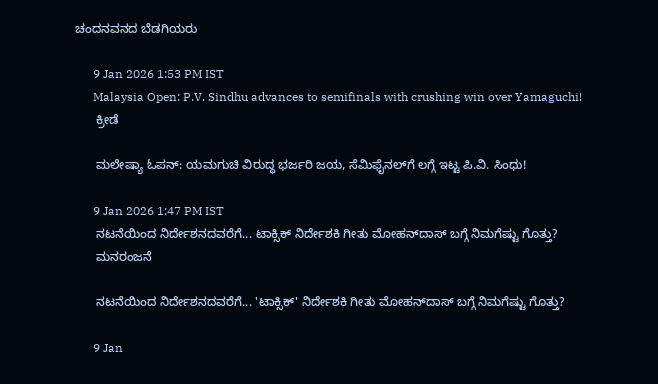ಚಂದನವನದ ಬೆಡಗಿಯರು

      9 Jan 2026 1:53 PM IST
      Malaysia Open: P.V. Sindhu advances to semifinals with crushing win over Yamaguchi!
      ಕ್ರೀಡೆ

      ಮಲೇಷ್ಯಾ ಓಪನ್: ಯಮಗುಚಿ ವಿರುದ್ಧ ಭರ್ಜರಿ ಜಯ, ಸೆಮಿಫೈನಲ್‌ಗೆ ಲಗ್ಗೆ ಇಟ್ಟ ಪಿ.ವಿ. ಸಿಂಧು!

      9 Jan 2026 1:47 PM IST
      ನಟನೆಯಿಂದ ನಿರ್ದೇಶನದವರೆಗೆ... ಟಾಕ್ಸಿಕ್ ನಿರ್ದೇಶಕಿ ಗೀತು ಮೋಹನ್‌ದಾಸ್‌ ಬಗ್ಗೆ ನಿಮಗೆಷ್ಟು ಗೊತ್ತು?
      ಮನರಂಜನೆ

      ನಟನೆಯಿಂದ ನಿರ್ದೇಶನದವರೆಗೆ... 'ಟಾಕ್ಸಿಕ್' ನಿರ್ದೇಶಕಿ ಗೀತು ಮೋಹನ್‌ದಾಸ್‌ ಬಗ್ಗೆ ನಿಮಗೆಷ್ಟು ಗೊತ್ತು?

      9 Jan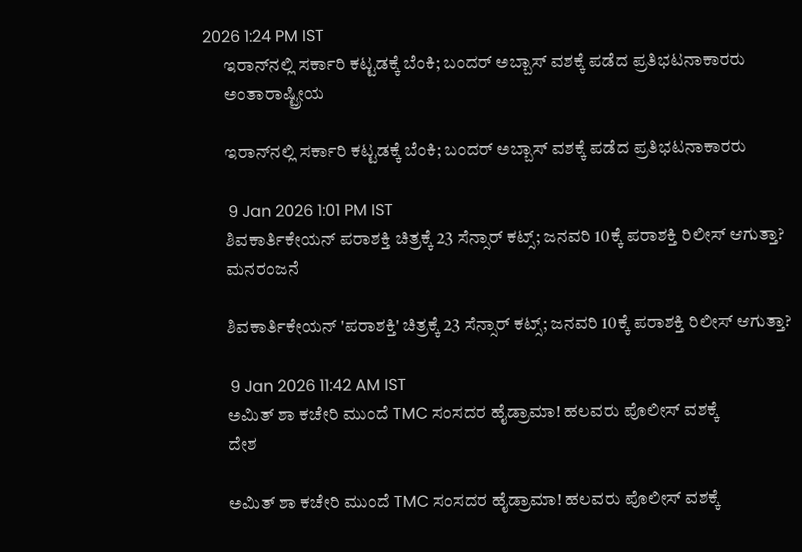2026 1:24 PM IST
      ಇರಾನ್‌ನಲ್ಲಿ ಸರ್ಕಾರಿ ಕಟ್ಟಡಕ್ಕೆ ಬೆಂಕಿ; ಬಂದರ್ ಅಬ್ಬಾಸ್ ವಶಕ್ಕೆ ಪಡೆದ ಪ್ರತಿಭಟನಾಕಾರರು
      ಅಂತಾರಾಷ್ಟ್ರೀಯ

      ಇರಾನ್‌ನಲ್ಲಿ ಸರ್ಕಾರಿ ಕಟ್ಟಡಕ್ಕೆ ಬೆಂಕಿ; ಬಂದರ್ ಅಬ್ಬಾಸ್ ವಶಕ್ಕೆ ಪಡೆದ ಪ್ರತಿಭಟನಾಕಾರರು

      9 Jan 2026 1:01 PM IST
      ಶಿವಕಾರ್ತಿಕೇಯನ್ ಪರಾಶಕ್ತಿ ಚಿತ್ರಕ್ಕೆ 23 ಸೆನ್ಸಾರ್‌ ಕಟ್ಸ್; ಜನವರಿ 10ಕ್ಕೆ ಪರಾಶಕ್ತಿ ರಿಲೀಸ್ ಆಗುತ್ತಾ?
      ಮನರಂಜನೆ

      ಶಿವಕಾರ್ತಿಕೇಯನ್ 'ಪರಾಶಕ್ತಿ' ಚಿತ್ರಕ್ಕೆ 23 ಸೆನ್ಸಾರ್‌ ಕಟ್ಸ್; ಜನವರಿ 10ಕ್ಕೆ ಪರಾಶಕ್ತಿ ರಿಲೀಸ್ ಆಗುತ್ತಾ?

      9 Jan 2026 11:42 AM IST
      ಅಮಿತ್ ಶಾ ಕಚೇರಿ ಮುಂದೆ TMC ಸಂಸದರ ಹೈಡ್ರಾಮಾ! ಹಲವರು ಪೊಲೀಸ್‌ ವಶಕ್ಕೆ
      ದೇಶ

      ಅಮಿತ್ ಶಾ ಕಚೇರಿ ಮುಂದೆ TMC ಸಂಸದರ ಹೈಡ್ರಾಮಾ! ಹಲವರು ಪೊಲೀಸ್‌ ವಶಕ್ಕೆ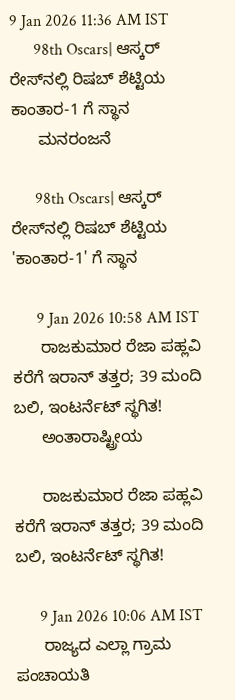9 Jan 2026 11:36 AM IST
      98th Oscars| ಆಸ್ಕರ್ ರೇಸ್‌ನಲ್ಲಿ ರಿಷಬ್ ಶೆಟ್ಟಿಯ ಕಾಂತಾರ-1 ಗೆ ಸ್ಥಾನ
      ಮನರಂಜನೆ

      98th Oscars| ಆಸ್ಕರ್ ರೇಸ್‌ನಲ್ಲಿ ರಿಷಬ್ ಶೆಟ್ಟಿಯ 'ಕಾಂತಾರ-1' ಗೆ ಸ್ಥಾನ

      9 Jan 2026 10:58 AM IST
      ರಾಜಕುಮಾರ ರೆಜಾ ಪಹ್ಲವಿ ಕರೆಗೆ ಇರಾನ್‌ ತತ್ತರ; 39 ಮಂದಿ ಬಲಿ, ಇಂಟರ್ನೆಟ್ ಸ್ಥಗಿತ!
      ಅಂತಾರಾಷ್ಟ್ರೀಯ

      ರಾಜಕುಮಾರ ರೆಜಾ ಪಹ್ಲವಿ ಕರೆಗೆ ಇರಾನ್‌ ತತ್ತರ; 39 ಮಂದಿ ಬಲಿ, ಇಂಟರ್ನೆಟ್ ಸ್ಥಗಿತ!

      9 Jan 2026 10:06 AM IST
      ರಾಜ್ಯದ ಎಲ್ಲಾ ಗ್ರಾಮ ಪಂಚಾಯತಿ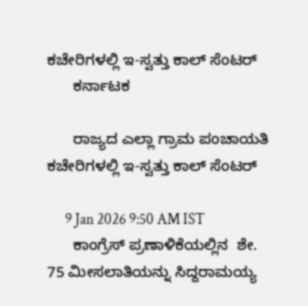ಕಚೇರಿಗಳಲ್ಲಿ ಇ-ಸ್ವತ್ತು ಕಾಲ್ ಸೆಂಟರ್
      ಕರ್ನಾಟಕ

      ರಾಜ್ಯದ ಎಲ್ಲಾ ಗ್ರಾಮ ಪಂಚಾಯತಿ ಕಚೇರಿಗಳಲ್ಲಿ ಇ-ಸ್ವತ್ತು ಕಾಲ್ ಸೆಂಟರ್

      9 Jan 2026 9:50 AM IST
      ಕಾಂಗ್ರೆಸ್‌ ಪ್ರಣಾಳಿಕೆಯಲ್ಲಿನ  ಶೇ. 75 ಮೀಸಲಾತಿಯನ್ನು ಸಿದ್ದರಾಮಯ್ಯ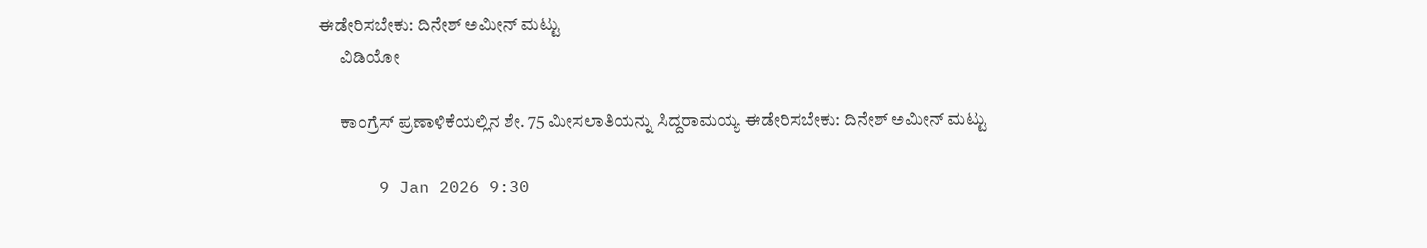ಈಡೇರಿಸಬೇಕು: ದಿನೇಶ್‌ ಅಮೀನ್‌ ಮಟ್ಟು
      ವಿಡಿಯೋ

      ಕಾಂಗ್ರೆಸ್‌ ಪ್ರಣಾಳಿಕೆಯಲ್ಲಿನ ಶೇ. 75 ಮೀಸಲಾತಿಯನ್ನು ಸಿದ್ದರಾಮಯ್ಯ ಈಡೇರಿಸಬೇಕು: ದಿನೇಶ್‌ ಅಮೀನ್‌ ಮಟ್ಟು

      9 Jan 2026 9:30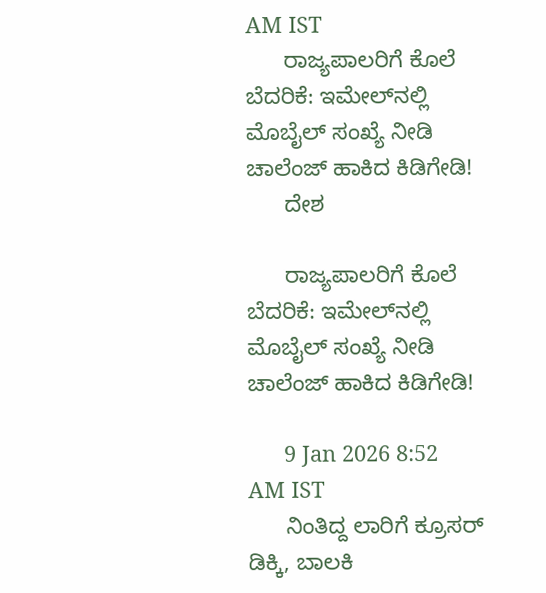AM IST
      ರಾಜ್ಯಪಾಲರಿಗೆ ಕೊಲೆ ಬೆದರಿಕೆ: ಇಮೇಲ್‌ನಲ್ಲಿ ಮೊಬೈಲ್ ಸಂಖ್ಯೆ ನೀಡಿ ಚಾಲೆಂಜ್ ಹಾಕಿದ ಕಿಡಿಗೇಡಿ!
      ದೇಶ

      ರಾಜ್ಯಪಾಲರಿಗೆ ಕೊಲೆ ಬೆದರಿಕೆ: ಇಮೇಲ್‌ನಲ್ಲಿ ಮೊಬೈಲ್ ಸಂಖ್ಯೆ ನೀಡಿ ಚಾಲೆಂಜ್ ಹಾಕಿದ ಕಿಡಿಗೇಡಿ!

      9 Jan 2026 8:52 AM IST
      ನಿಂತಿದ್ದ ಲಾರಿಗೆ ಕ್ರೂಸರ್ ಡಿಕ್ಕಿ, ಬಾಲಕಿ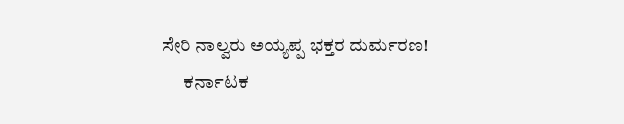ಸೇರಿ ನಾಲ್ವರು ಅಯ್ಯಪ್ಪ ಭಕ್ತರ ದುರ್ಮರಣ!
      ಕರ್ನಾಟಕ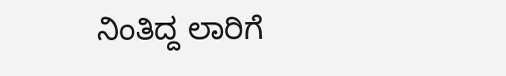ನಿಂತಿದ್ದ ಲಾರಿಗೆ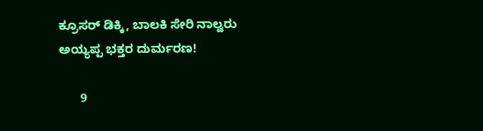ಕ್ರೂಸರ್ ಡಿಕ್ಕಿ, ಬಾಲಕಿ ಸೇರಿ ನಾಲ್ವರು ಅಯ್ಯಪ್ಪ ಭಕ್ತರ ದುರ್ಮರಣ!

      9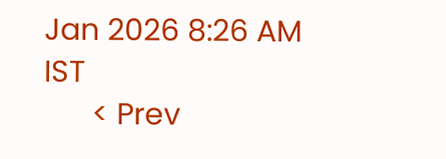Jan 2026 8:26 AM IST
      < Prev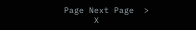Page Next Page  >
      X